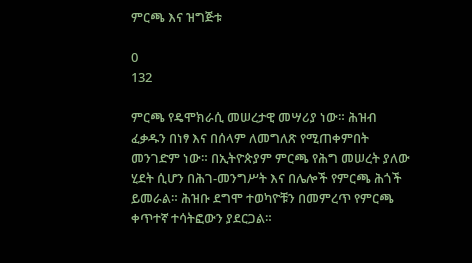ምርጫ እና ዝግጅቱ

0
132

ምርጫ የዴሞክራሲ መሠረታዊ መሣሪያ ነው። ሕዝብ ፈቃዱን በነፃ እና በሰላም ለመግለጽ የሚጠቀምበት መንገድም ነው። በኢትዮጵያም ምርጫ የሕግ መሠረት ያለው ሂደት ሲሆን በሕገ-መንግሥት እና በሌሎች የምርጫ ሕጎች ይመራል። ሕዝቡ ደግሞ ተወካዮቹን በመምረጥ የምርጫ ቀጥተኛ ተሳትፎውን ያደርጋል።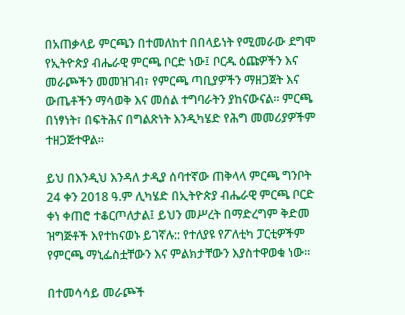በአጠቃላይ ምርጫን በተመለከተ በበላይነት የሚመራው ደግሞ የኢትዮጵያ ብሔራዊ ምርጫ ቦርድ ነው፤ ቦርዱ ዕጩዎችን እና መራጮችን መመዝገብ፣ የምርጫ ጣቢያዎችን ማዘጋጀት እና ውጤቶችን ማሳወቅ እና መሰል ተግባራትን ያከናውናል። ምርጫ በነፃነት፣ በፍትሕና በግልጽነት እንዲካሄድ የሕግ መመሪያዎችም ተዘጋጅተዋል።

ይህ በእንዲህ እንዳለ ታዲያ ሰባተኛው ጠቅላላ ምርጫ ግንቦት 24 ቀን 2018 ዓ.ም ሊካሄድ በኢትዮጵያ ብሔራዊ ምርጫ ቦርድ ቀነ ቀጠሮ ተቆርጦለታል፤ ይህን መሥረት በማድረግም ቅድመ ዝግጅቶች እየተከናወኑ ይገኛሉ:: የተለያዩ የፖለቲካ ፓርቲዎችም የምርጫ ማኒፌስቷቸውን እና ምልክታቸውን እያስተዋወቁ ነው።

በተመሳሳይ መራጮች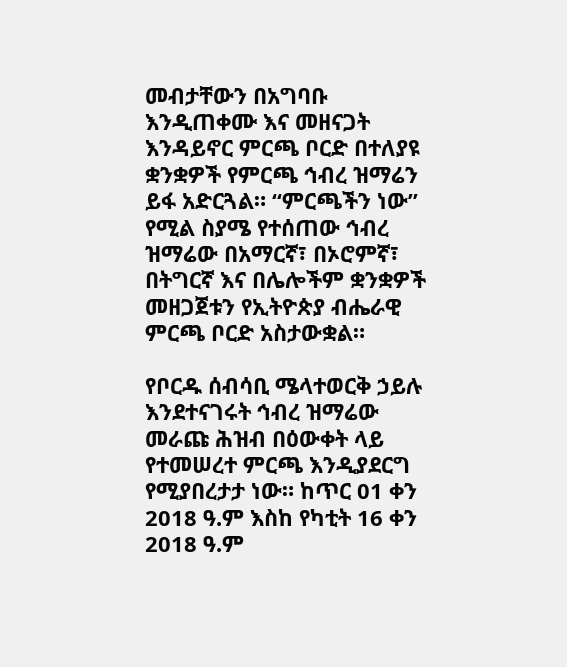መብታቸውን በአግባቡ እንዲጠቀሙ እና መዘናጋት እንዳይኖር ምርጫ ቦርድ በተለያዩ ቋንቋዎች የምርጫ ኅብረ ዝማሬን ይፋ አድርጓል። “ምርጫችን ነው” የሚል ስያሜ የተሰጠው ኅብረ ዝማሬው በአማርኛ፣ በኦሮምኛ፣ በትግርኛ እና በሌሎችም ቋንቋዎች መዘጋጀቱን የኢትዮጵያ ብሔራዊ ምርጫ ቦርድ አስታውቋል።

የቦርዱ ሰብሳቢ ሜላተወርቅ ኃይሉ እንደተናገሩት ኅብረ ዝማሬው መራጩ ሕዝብ በዕውቀት ላይ የተመሠረተ ምርጫ እንዲያደርግ የሚያበረታታ ነው። ከጥር 01 ቀን 2018 ዓ.ም እስከ የካቲት 16 ቀን 2018 ዓ.ም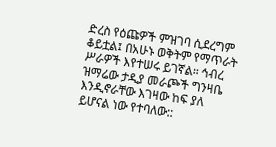ድረስ የዕጩዎች ምዝገባ ሲደረግም ቆይቷል፤ በአሁኑ ወቅትም የማጥራት ሥራዎች እየተሠሩ ይገኛል። ኅብረ ዝማሬው ታዲያ መራጮች ግንዛቤ እንዲኖራቸው እገዛው ከፍ ያለ ይሆናል ነው የተባለው::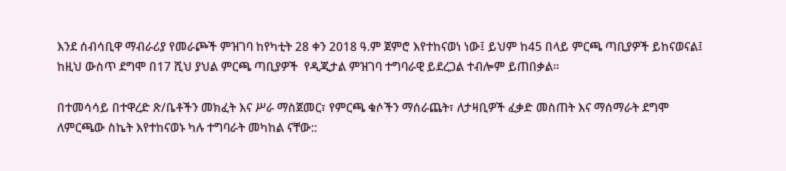እንደ ሰብሳቢዋ ማብራሪያ የመራጮች ምዝገባ ከየካቲት 28 ቀን 2018 ዓ.ም ጀምሮ እየተከናወነ ነው፤ ይህም ከ45 በላይ ምርጫ ጣቢያዎች ይከናወናል፤ ከዚህ ውስጥ ደግሞ በ17 ሺህ ያህል ምርጫ ጣቢያዎች  የዲጂታል ምዝገባ ተግባራዊ ይደረጋል ተብሎም ይጠበቃል።

በተመሳሳይ በተዋረድ ጽ/ቤቶችን መክፈት እና ሥራ ማስጀመር፣ የምርጫ ቁሶችን ማሰራጨት፣ ለታዛቢዎች ፈቃድ መስጠት እና ማሰማራት ደግሞ ለምርጫው ስኬት እየተከናወኑ ካሉ ተግባራት መካከል ናቸው::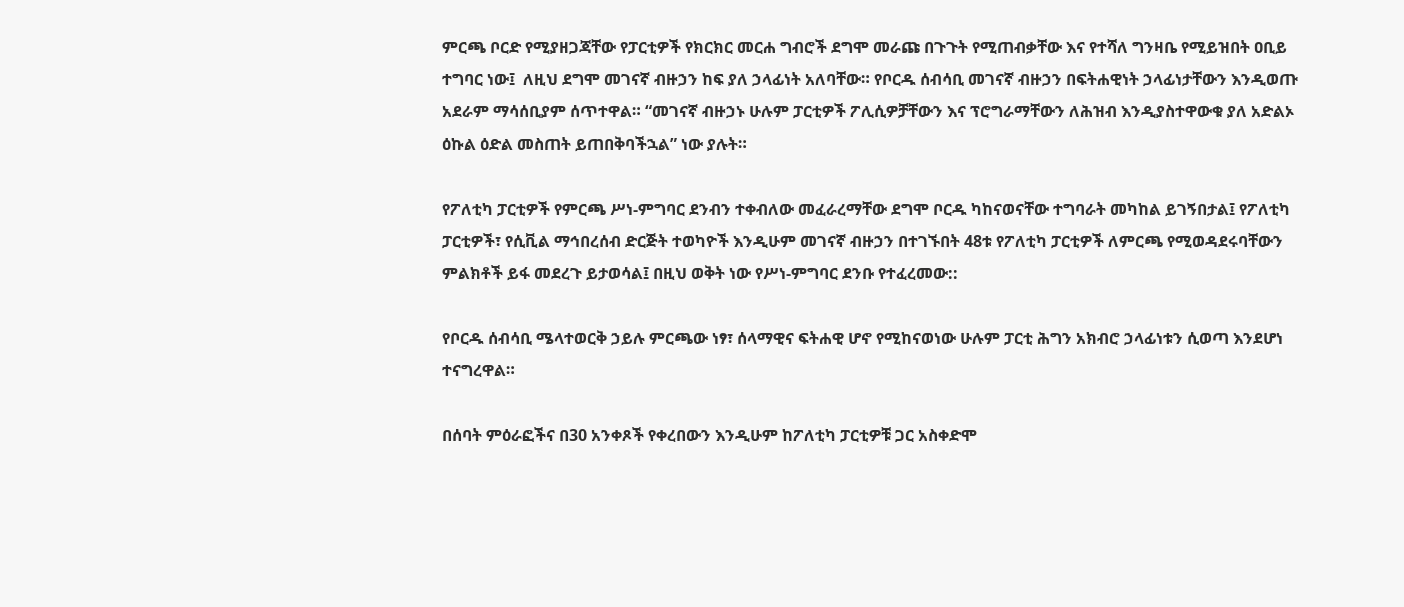ምርጫ ቦርድ የሚያዘጋጃቸው የፓርቲዎች የክርክር መርሐ ግብሮች ደግሞ መራጩ በጉጉት የሚጠብቃቸው እና የተሻለ ግንዛቤ የሚይዝበት ዐቢይ ተግባር ነው፤  ለዚህ ደግሞ መገናኛ ብዙኃን ከፍ ያለ ኃላፊነት አለባቸው። የቦርዱ ሰብሳቢ መገናኛ ብዙኃን በፍትሐዊነት ኃላፊነታቸውን እንዲወጡ አደራም ማሳሰቢያም ሰጥተዋል። “መገናኛ ብዙኃኑ ሁሉም ፓርቲዎች ፖሊሲዎቻቸውን እና ፕሮግራማቸውን ለሕዝብ እንዲያስተዋውቁ ያለ አድልኦ ዕኩል ዕድል መስጠት ይጠበቅባችኋል” ነው ያሉት።

የፖለቲካ ፓርቲዎች የምርጫ ሥነ-ምግባር ደንብን ተቀብለው መፈራረማቸው ደግሞ ቦርዱ ካከናወናቸው ተግባራት መካከል ይገኝበታል፤ የፖለቲካ ፓርቲዎች፣ የሲቪል ማኅበረሰብ ድርጅት ተወካዮች እንዲሁም መገናኛ ብዙኃን በተገኙበት 48ቱ የፖለቲካ ፓርቲዎች ለምርጫ የሚወዳደሩባቸውን ምልክቶች ይፋ መደረጉ ይታወሳል፤ በዚህ ወቅት ነው የሥነ-ምግባር ደንቡ የተፈረመው::

የቦርዱ ሰብሳቢ ሜላተወርቅ ኃይሉ ምርጫው ነፃ፣ ሰላማዊና ፍትሐዊ ሆኖ የሚከናወነው ሁሉም ፓርቲ ሕግን አክብሮ ኃላፊነቱን ሲወጣ እንደሆነ ተናግረዋል።

በሰባት ምዕራፎችና በ30 አንቀጾች የቀረበውን እንዲሁም ከፖለቲካ ፓርቲዎቹ ጋር አስቀድሞ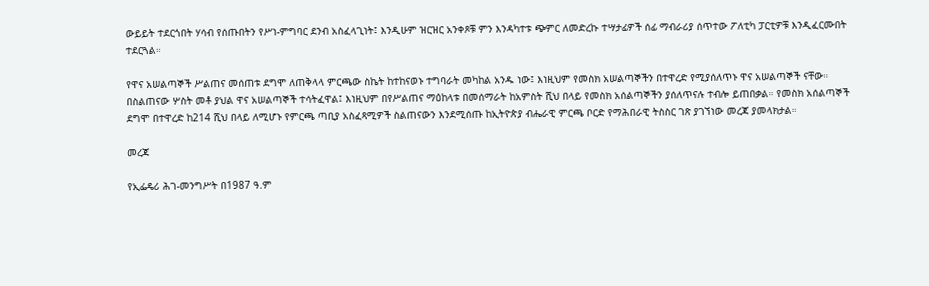ውይይት ተደርጎበት ሃሳብ የሰጡበትን የሥነ-ምግባር ደንብ አስፈላጊነት፤ እንዲሁም ዝርዝር አንቀጾቹ ምን እንዳካተቱ ጭምር ለመድረኩ ተሣታፊዎች ሰፊ ማብራሪያ ሰጥተው ፖለቲካ ፓርቲዎቹ እንዲፈርሙበት ተደርጓል።

የዋና አሠልጣኞች ሥልጠና መሰጠቱ ደግሞ ለጠቅላላ ምርጫው ስኬት ከተከናወኑ ተግባራት መካከል አንዱ ነው፤ እነዚህም የመስክ አሠልጣኞችን በተዋረድ የሚያሰለጥኑ ዋና አሠልጣኞች ናቸው። በስልጠናው ሦስት መቶ ያህል ዋና አሠልጣኞች ተሳትፈዋል፤ እነዚህም በየሥልጠና ማዕከላቱ በመሰማራት ከአምስት ሺህ በላይ የመስክ አሰልጣኞችን ያሰለጥናሉ ተብሎ ይጠበቃል። የመስክ አሰልጣኞች ደግሞ በተዋረድ ከ214 ሺህ በላይ ለሚሆኑ የምርጫ ጣቢያ አስፈጻሚዎች ስልጠናውን እንደሚሰጡ ከኢትዮጵያ ብሔራዊ ምርጫ ቦርድ የማሕበራዊ ትስስር ገጽ ያገኘነው መረጃ ያመላክታል።

መረጃ

የኢፌዴሪ ሕገ-መንግሥት በ1987 ዓ.ም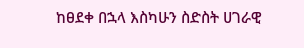ከፀደቀ በኋላ እስካሁን ስድስት ሀገራዊ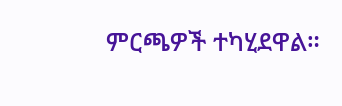ምርጫዎች ተካሂደዋል።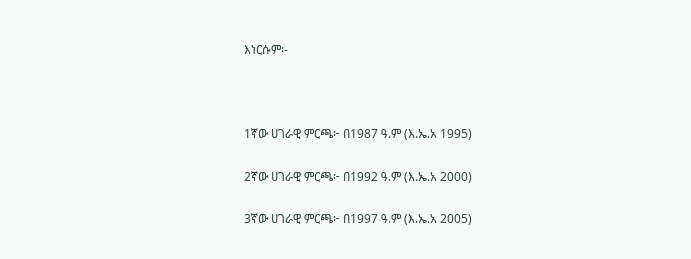እነርሱም፡-



1ኛው ሀገራዊ ምርጫ፦ በ1987 ዓ.ም (እ.ኤ.አ 1995)

2ኛው ሀገራዊ ምርጫ፦ በ1992 ዓ.ም (እ.ኤ.አ 2000)

3ኛው ሀገራዊ ምርጫ፦ በ1997 ዓ.ም (እ.ኤ.አ 2005)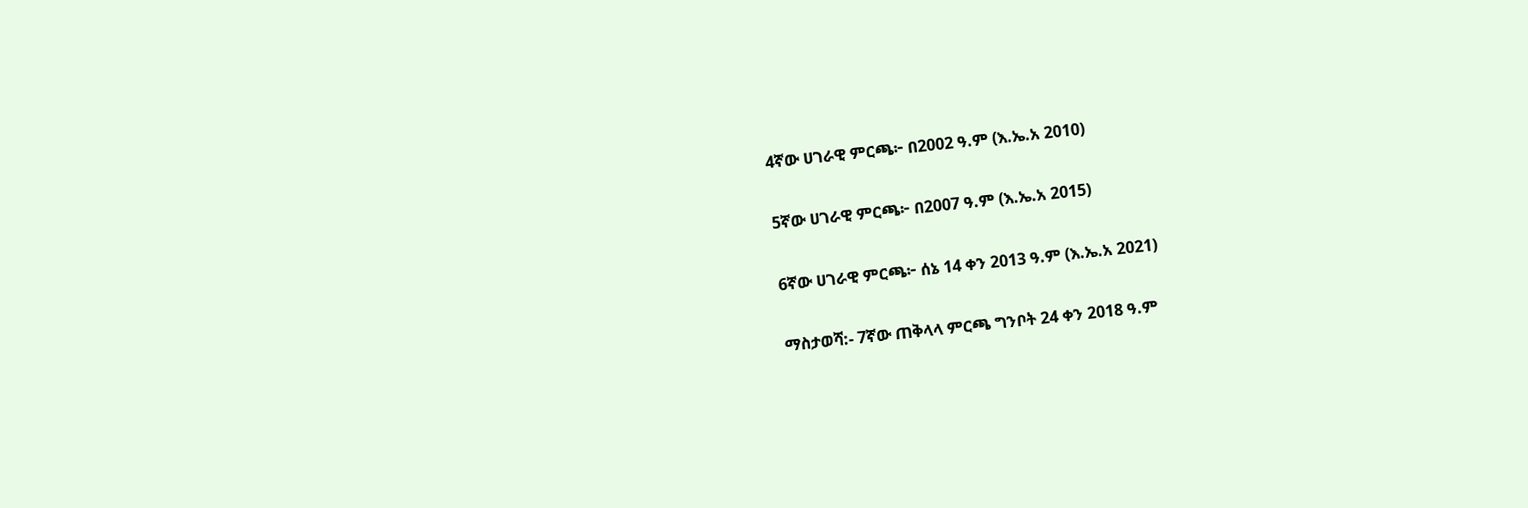4ኛው ሀገራዊ ምርጫ፦ በ2002 ዓ.ም (እ.ኤ.አ 2010)

5ኛው ሀገራዊ ምርጫ፦ በ2007 ዓ.ም (እ.ኤ.አ 2015)

6ኛው ሀገራዊ ምርጫ፦ ሰኔ 14 ቀን 2013 ዓ.ም (እ.ኤ.አ 2021)

ማስታወሻ:- 7ኛው ጠቅላላ ምርጫ ግንቦት 24 ቀን 2018 ዓ.ም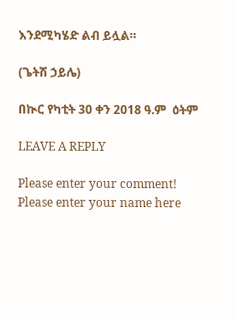እንደሚካሄድ ልብ ይሏል።

(ጌትሽ ኃይሌ)

በኲር የካቲት 30 ቀን 2018 ዓ.ም  ዕትም

LEAVE A REPLY

Please enter your comment!
Please enter your name here